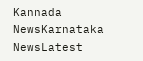Kannada NewsKarnataka NewsLatest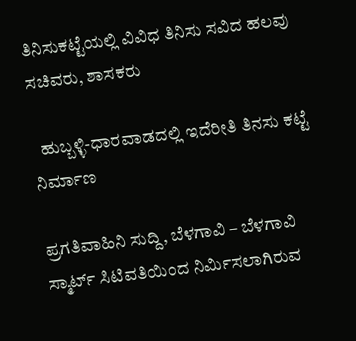ತಿನಿಸುಕಟ್ಟೆಯಲ್ಲಿ ವಿವಿಧ ತಿನಿಸು ಸವಿದ ಹಲವು ಸಚಿವರು, ಶಾಸಕರು

  ಹುಬ್ಬಳ್ಳಿ-ಧಾರವಾಡದಲ್ಲಿ ಇದೆರೀತಿ ತಿನಸು ಕಟ್ಟೆ ನಿರ್ಮಾಣ

ಪ್ರಗತಿವಾಹಿನಿ ಸುದ್ದಿ, ಬೆಳಗಾವಿ – ಬೆಳಗಾವಿ ಸ್ಮಾರ್ಟ್ ಸಿಟಿವತಿಯಿಂದ ನಿರ್ಮಿಸಲಾಗಿರುವ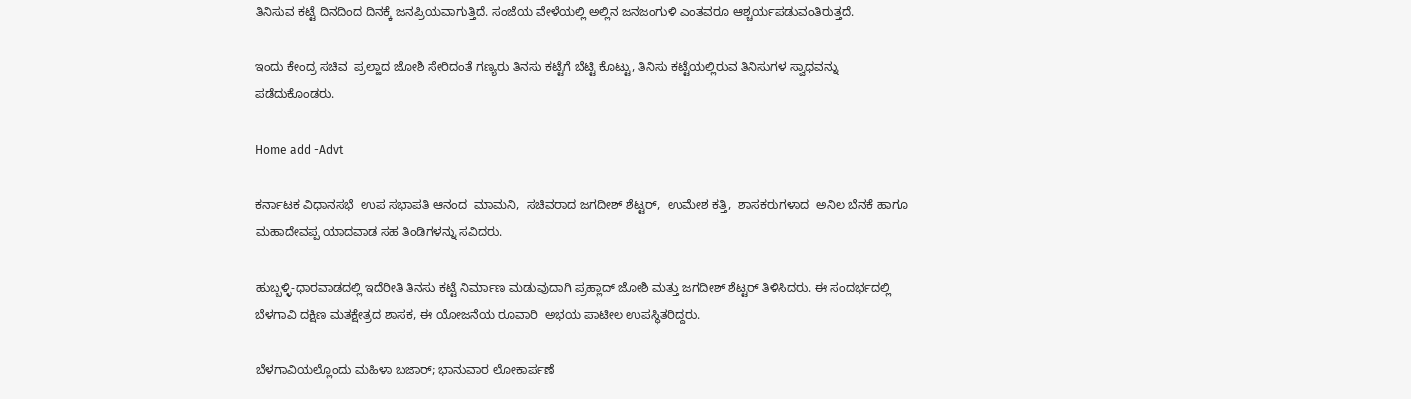ತಿನಿಸುವ ಕಟ್ಟೆ ದಿನದಿಂದ ದಿನಕ್ಕೆ ಜನಪ್ರಿಯವಾಗುತ್ತಿದೆ. ಸಂಜೆಯ ವೇಳೆಯಲ್ಲಿ ಅಲ್ಲಿನ ಜನಜಂಗುಳಿ ಎಂತವರೂ ಆಶ್ಚರ್ಯಪಡುವಂತಿರುತ್ತದೆ.

ಇಂದು ಕೇಂದ್ರ ಸಚಿವ  ಪ್ರಲ್ಹಾದ ಜೋಶಿ ಸೇರಿದಂತೆ ಗಣ್ಯರು ತಿನಸು ಕಟ್ಟೆಗೆ ಬೆಟ್ಟಿ ಕೊಟ್ಟು, ತಿನಿಸು ಕಟ್ಟೆಯಲ್ಲಿರುವ ತಿನಿಸುಗಳ ಸ್ವಾಧವನ್ನು ಪಡೆದುಕೊಂಡರು.

Home add -Advt

ಕರ್ನಾಟಕ ವಿಧಾನಸಭೆ  ಉಪ ಸಭಾಪತಿ ಆನಂದ  ಮಾಮನಿ,  ಸಚಿವರಾದ ಜಗದೀಶ್ ಶೆಟ್ಟರ್,  ಉಮೇಶ ಕತ್ತಿ,  ಶಾಸಕರುಗಳಾದ  ಅನಿಲ ಬೆನಕೆ ಹಾಗೂ  ಮಹಾದೇವಪ್ಪ ಯಾದವಾಡ ಸಹ ತಿಂಡಿಗಳನ್ನು ಸವಿದರು.

ಹುಬ್ಬಳ್ಳಿ-ಧಾರವಾಡದಲ್ಲಿ ಇದೆರೀತಿ ತಿನಸು ಕಟ್ಟೆ ನಿರ್ಮಾಣ ಮಡುವುದಾಗಿ ಪ್ರಹ್ಲಾದ್ ಜೋಶಿ ಮತ್ತು ಜಗದೀಶ್ ಶೆಟ್ಟರ್ ತಿಳಿಸಿದರು. ಈ ಸಂದರ್ಭದಲ್ಲಿ ಬೆಳಗಾವಿ ದಕ್ಷಿಣ ಮತಕ್ಷೇತ್ರದ ಶಾಸಕ, ಈ ಯೋಜನೆಯ ರೂವಾರಿ  ಅಭಯ ಪಾಟೀಲ ಉಪಸ್ಥಿತರಿದ್ದರು.

ಬೆಳಗಾವಿಯಲ್ಲೊಂದು ಮಹಿಳಾ ಬಜಾರ್; ಭಾನುವಾರ ಲೋಕಾರ್ಪಣೆ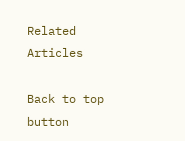Related Articles

Back to top button